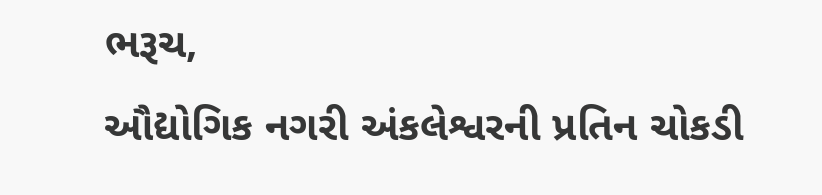ભરૂચ,
ઔદ્યોગિક નગરી અંકલેશ્વરની પ્રતિન ચોકડી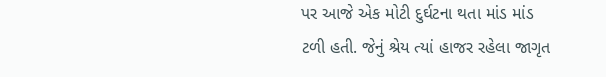પર આજે એક મોટી દુર્ઘટના થતા માંડ માંડ ટળી હતી. જેનું શ્રેય ત્યાં હાજર રહેલા જાગૃત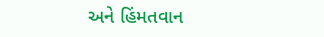અને હિંમતવાન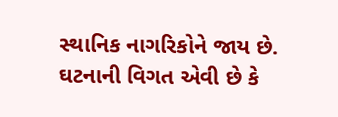સ્થાનિક નાગરિકોને જાય છે.
ઘટનાની વિગત એવી છે કે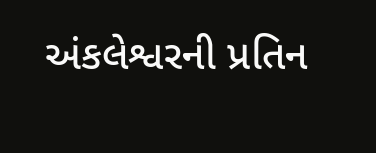અંકલેશ્વરની પ્રતિન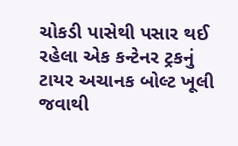ચોકડી પાસેથી પસાર થઈ રહેલા એક કન્ટેનર ટ્રકનું ટાયર અચાનક બોલ્ટ ખૂલી જવાથી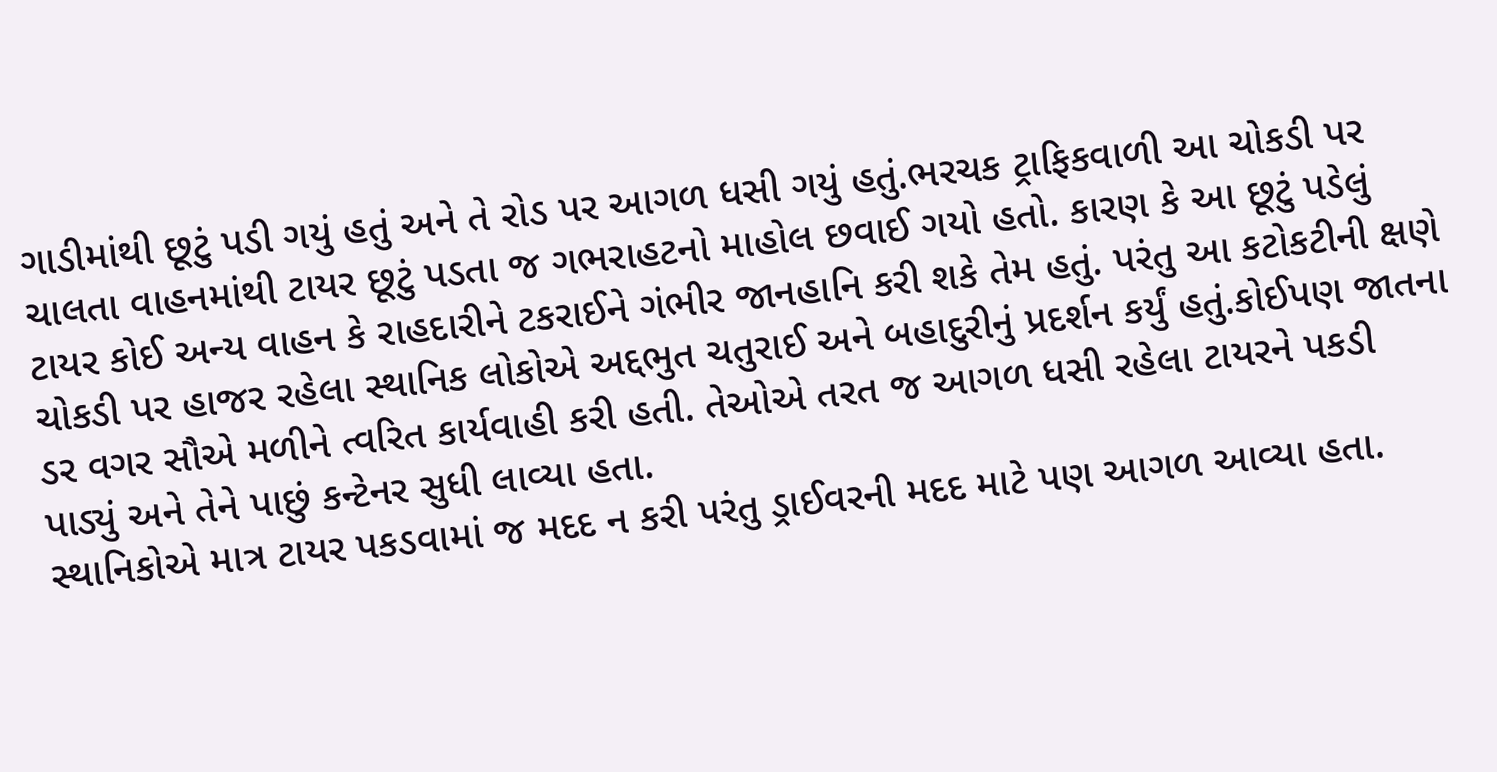ગાડીમાંથી છૂટું પડી ગયું હતું અને તે રોડ પર આગળ ધસી ગયું હતું.ભરચક ટ્રાફિકવાળી આ ચોકડી પર ચાલતા વાહનમાંથી ટાયર છૂટું પડતા જ ગભરાહટનો માહોલ છવાઈ ગયો હતો. કારણ કે આ છૂટું પડેલું ટાયર કોઈ અન્ય વાહન કે રાહદારીને ટકરાઈને ગંભીર જાનહાનિ કરી શકે તેમ હતું. પરંતુ આ કટોકટીની ક્ષણે ચોકડી પર હાજર રહેલા સ્થાનિક લોકોએ અદ્દભુત ચતુરાઈ અને બહાદુરીનું પ્રદર્શન કર્યું હતું.કોઈપણ જાતના ડર વગર સૌએ મળીને ત્વરિત કાર્યવાહી કરી હતી. તેઓએ તરત જ આગળ ધસી રહેલા ટાયરને પકડી પાડ્યું અને તેને પાછું કન્ટેનર સુધી લાવ્યા હતા.
સ્થાનિકોએ માત્ર ટાયર પકડવામાં જ મદદ ન કરી પરંતુ ડ્રાઈવરની મદદ માટે પણ આગળ આવ્યા હતા.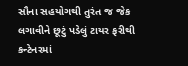સૌના સહયોગથી તુરંત જ જેક લગાવીને છૂટું પડેલું ટાયર ફરીથી કન્ટેનરમાં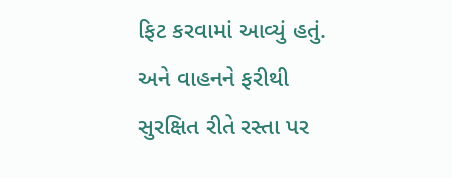ફિટ કરવામાં આવ્યું હતું. અને વાહનને ફરીથી સુરક્ષિત રીતે રસ્તા પર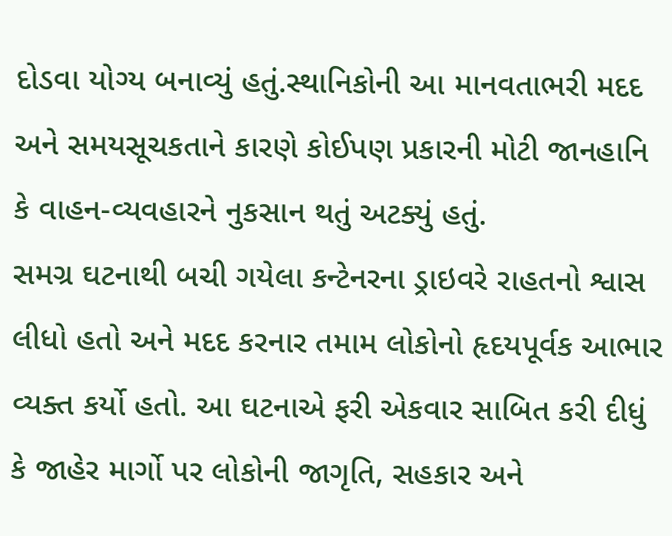દોડવા યોગ્ય બનાવ્યું હતું.સ્થાનિકોની આ માનવતાભરી મદદ અને સમયસૂચકતાને કારણે કોઈપણ પ્રકારની મોટી જાનહાનિ કે વાહન-વ્યવહારને નુકસાન થતું અટક્યું હતું.
સમગ્ર ઘટનાથી બચી ગયેલા કન્ટેનરના ડ્રાઇવરે રાહતનો શ્વાસ લીધો હતો અને મદદ કરનાર તમામ લોકોનો હૃદયપૂર્વક આભાર વ્યક્ત કર્યો હતો. આ ઘટનાએ ફરી એકવાર સાબિત કરી દીધું કે જાહેર માર્ગો પર લોકોની જાગૃતિ, સહકાર અને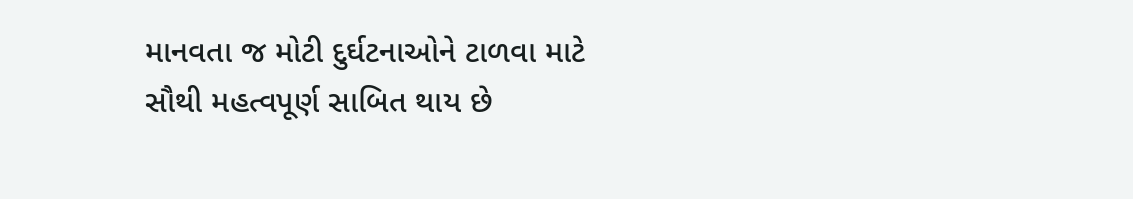માનવતા જ મોટી દુર્ઘટનાઓને ટાળવા માટે સૌથી મહત્વપૂર્ણ સાબિત થાય છે